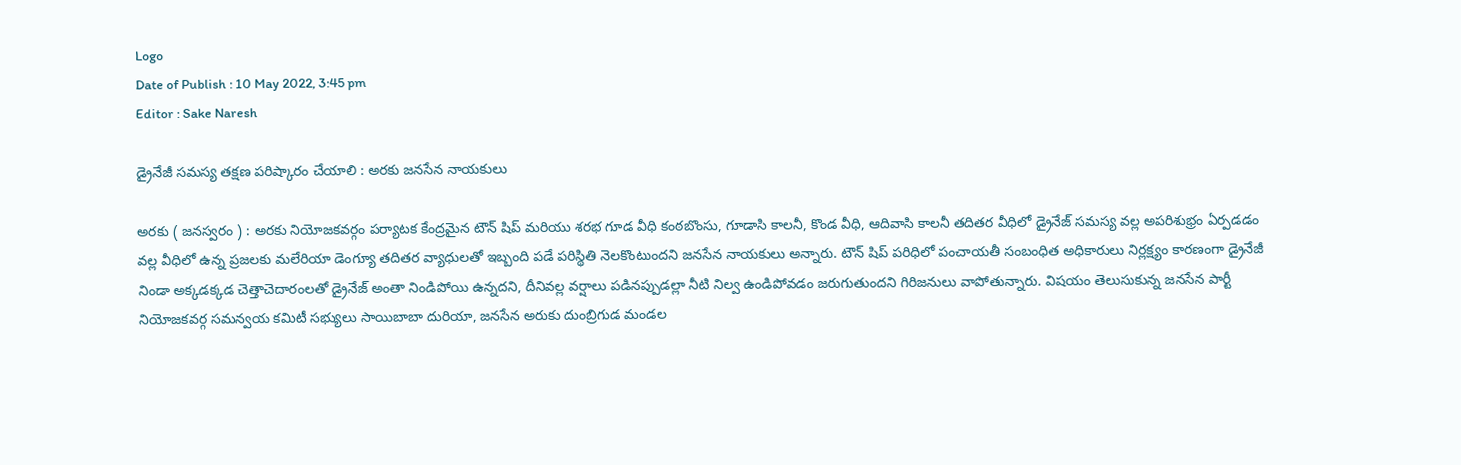Logo
Date of Publish : 10 May 2022, 3:45 pm
Editor : Sake Naresh

డ్రైనేజీ సమస్య తక్షణ పరిష్కారం చేయాలి : అరకు జనసేన నాయకులు

అరకు ( జనస్వరం ) : అరకు నియోజకవర్గం పర్యాటక కేంద్రమైన టౌన్ షిప్ మరియు శరభ గూడ వీధి కంఠబొంసు, గూడాసి కాలనీ, కొండ వీధి, ఆదివాసి కాలనీ తదితర వీధిలో డ్రైనేజ్ సమస్య వల్ల అపరిశుభ్రం ఏర్పడడం వల్ల వీధిలో ఉన్న ప్రజలకు మలేరియా డెంగ్యూ తదితర వ్యాధులతో ఇబ్బంది పడే పరిస్థితి నెలకొంటుందని జనసేన నాయకులు అన్నారు. టౌన్ షిప్ పరిధిలో పంచాయతీ సంబంధిత అధికారులు నిర్లక్ష్యం కారణంగా డ్రైనేజీ నిండా అక్కడక్కడ చెత్తాచెదారంలతో డ్రైనేజ్ అంతా నిండిపోయి ఉన్నదని, దీనివల్ల వర్షాలు పడినప్పుడల్లా నీటి నిల్వ ఉండిపోవడం జరుగుతుందని గిరిజనులు వాపోతున్నారు. విషయం తెలుసుకున్న జనసేన పార్టీ నియోజకవర్గ సమన్వయ కమిటీ సభ్యులు సాయిబాబా దురియా, జనసేన అరుకు దుంబ్రిగుడ మండల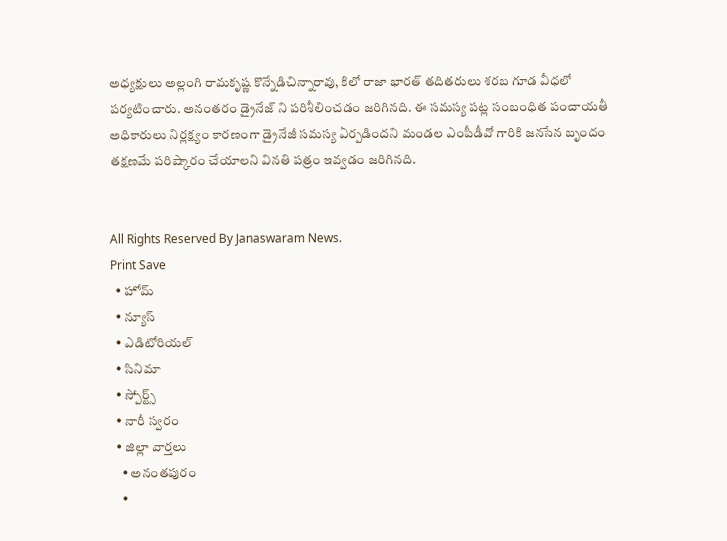అధ్యక్షులు అల్లంగి రామకృష్ణ కొన్నేడిచిన్నారావు, కిలో రాజా భారత్ తదితరులు శరబ గూడ వీధలో పర్యటించారు. అనంతరం డ్రైనేజ్ ని పరిశీలించడం జరిగినది. ఈ సమస్య పట్ల సంబంధిత పంచాయతీ అధికారులు నిర్లక్ష్యం కారణంగా డ్రైనేజీ సమస్య ఏర్పడిందని మండల ఎంపీడీవో గారికి జనసేన బృందం తక్షణమే పరిష్కారం చేయాలని వినతి పత్రం ఇవ్వడం జరిగినది.


All Rights Reserved By Janaswaram News.
Print Save
  • హోమ్
  • న్యూస్
  • ఎడిటోరియల్
  • సినిమా
  • స్పోర్ట్స్
  • నారీ స్వరం
  • జిల్లా వార్తలు
    • అనంతపురం
    •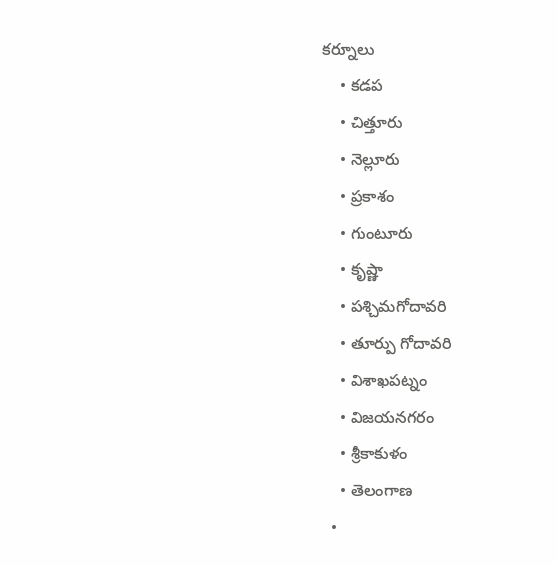కర్నూలు
    • కడప
    • చిత్తూరు
    • నెల్లూరు
    • ప్రకాశం
    • గుంటూరు
    • కృష్ణా
    • పశ్చిమగోదావరి
    • తూర్పు గోదావరి
    • విశాఖపట్నం
    • విజయనగరం
    • శ్రీకాకుళం
    • తెలంగాణ
  •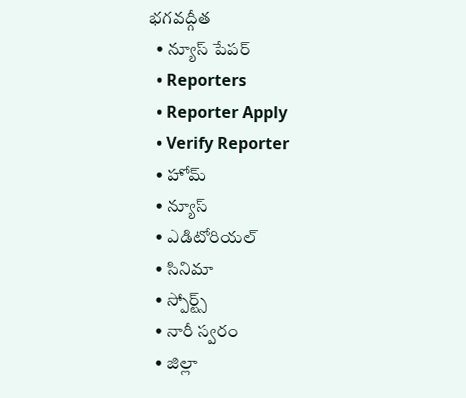భగవద్గీత
  • న్యూస్ పేపర్
  • Reporters
  • Reporter Apply
  • Verify Reporter
  • హోమ్
  • న్యూస్
  • ఎడిటోరియల్
  • సినిమా
  • స్పోర్ట్స్
  • నారీ స్వరం
  • జిల్లా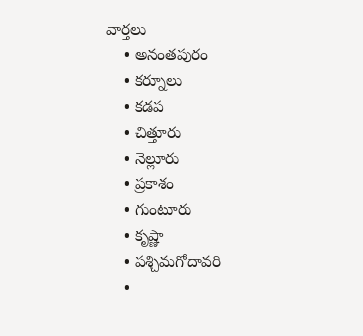వార్తలు
    • అనంతపురం
    • కర్నూలు
    • కడప
    • చిత్తూరు
    • నెల్లూరు
    • ప్రకాశం
    • గుంటూరు
    • కృష్ణా
    • పశ్చిమగోదావరి
    •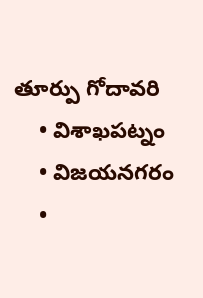తూర్పు గోదావరి
    • విశాఖపట్నం
    • విజయనగరం
    •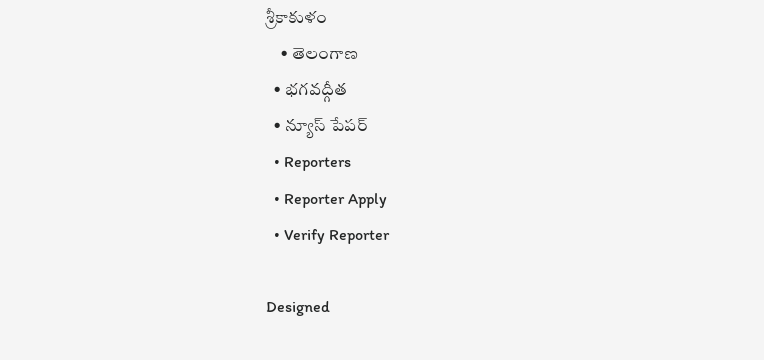శ్రీకాకుళం
    • తెలంగాణ
  • భగవద్గీత
  • న్యూస్ పేపర్
  • Reporters
  • Reporter Apply
  • Verify Reporter

Designed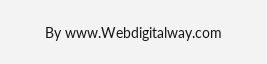By www.Webdigitalway.com